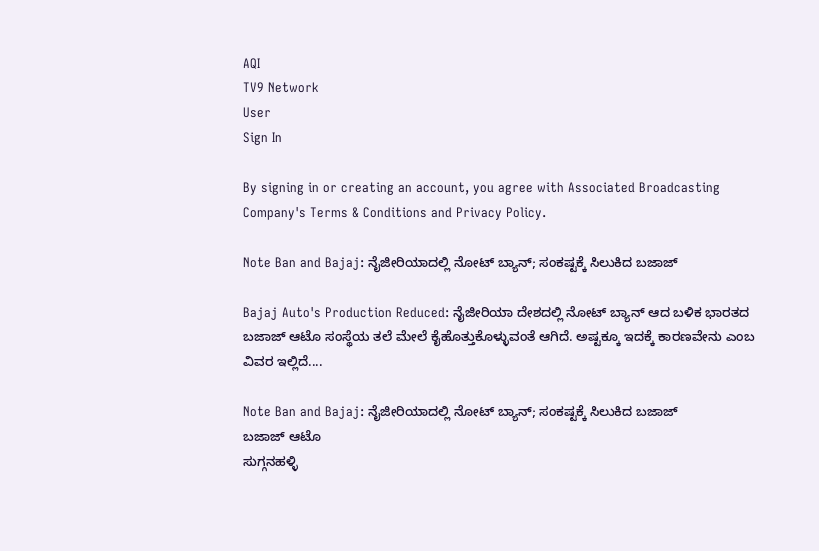AQI
TV9 Network
User
Sign In

By signing in or creating an account, you agree with Associated Broadcasting Company's Terms & Conditions and Privacy Policy.

Note Ban and Bajaj: ನೈಜೀರಿಯಾದಲ್ಲಿ ನೋಟ್ ಬ್ಯಾನ್; ಸಂಕಷ್ಟಕ್ಕೆ ಸಿಲುಕಿದ ಬಜಾಜ್

Bajaj Auto's Production Reduced: ನೈಜೀರಿಯಾ ದೇಶದಲ್ಲಿ ನೋಟ್ ಬ್ಯಾನ್ ಆದ ಬಳಿಕ ಭಾರತದ ಬಜಾಜ್ ಆಟೊ ಸಂಸ್ಥೆಯ ತಲೆ ಮೇಲೆ ಕೈಹೊತ್ತುಕೊಳ್ಳುವಂತೆ ಆಗಿದೆ. ಅಷ್ಟಕ್ಕೂ ಇದಕ್ಕೆ ಕಾರಣವೇನು ಎಂಬ ವಿವರ ಇಲ್ಲಿದೆ....

Note Ban and Bajaj: ನೈಜೀರಿಯಾದಲ್ಲಿ ನೋಟ್ ಬ್ಯಾನ್; ಸಂಕಷ್ಟಕ್ಕೆ ಸಿಲುಕಿದ ಬಜಾಜ್
ಬಜಾಜ್ ಆಟೊ
ಸುಗ್ಗನಹಳ್ಳಿ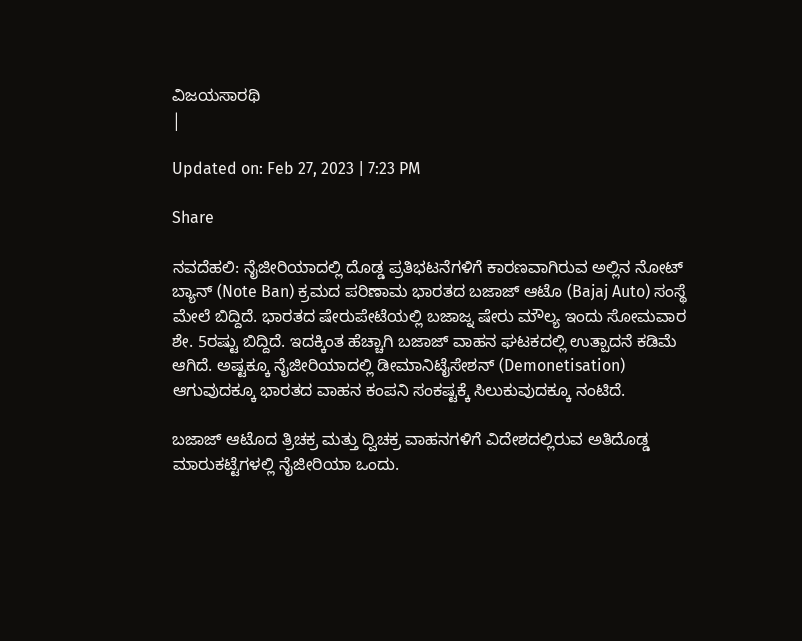ವಿಜಯಸಾರಥಿ
|

Updated on: Feb 27, 2023 | 7:23 PM

Share

ನವದೆಹಲಿ: ನೈಜೀರಿಯಾದಲ್ಲಿ ದೊಡ್ಡ ಪ್ರತಿಭಟನೆಗಳಿಗೆ ಕಾರಣವಾಗಿರುವ ಅಲ್ಲಿನ ನೋಟ್ ಬ್ಯಾನ್ (Note Ban) ಕ್ರಮದ ಪರಿಣಾಮ ಭಾರತದ ಬಜಾಜ್ ಆಟೊ (Bajaj Auto) ಸಂಸ್ಥೆ ಮೇಲೆ ಬಿದ್ದಿದೆ. ಭಾರತದ ಷೇರುಪೇಟೆಯಲ್ಲಿ ಬಜಾಜ್ನ ಷೇರು ಮೌಲ್ಯ ಇಂದು ಸೋಮವಾರ ಶೇ. 5ರಷ್ಟು ಬಿದ್ದಿದೆ. ಇದಕ್ಕಿಂತ ಹೆಚ್ಚಾಗಿ ಬಜಾಜ್ ವಾಹನ ಘಟಕದಲ್ಲಿ ಉತ್ಪಾದನೆ ಕಡಿಮೆ ಆಗಿದೆ. ಅಷ್ಟಕ್ಕೂ ನೈಜೀರಿಯಾದಲ್ಲಿ ಡೀಮಾನಿಟೈಸೇಶನ್ (Demonetisation) ಆಗುವುದಕ್ಕೂ ಭಾರತದ ವಾಹನ ಕಂಪನಿ ಸಂಕಷ್ಟಕ್ಕೆ ಸಿಲುಕುವುದಕ್ಕೂ ನಂಟಿದೆ.

ಬಜಾಜ್ ಆಟೊದ ತ್ರಿಚಕ್ರ ಮತ್ತು ದ್ವಿಚಕ್ರ ವಾಹನಗಳಿಗೆ ವಿದೇಶದಲ್ಲಿರುವ ಅತಿದೊಡ್ಡ ಮಾರುಕಟ್ಟೆಗಳಲ್ಲಿ ನೈಜೀರಿಯಾ ಒಂದು.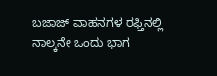ಬಜಾಜ್ ವಾಹನಗಳ ರಫ್ತಿನಲ್ಲಿ ನಾಲ್ಕನೇ ಒಂದು ಭಾಗ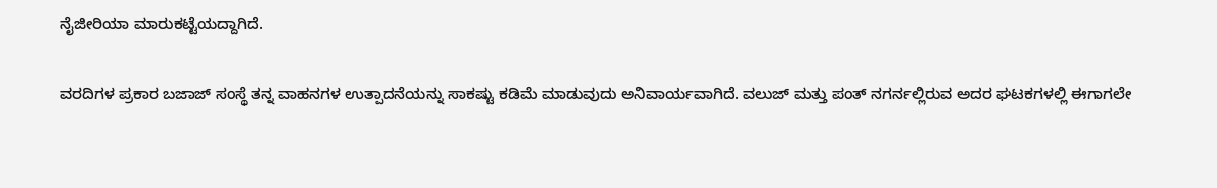ನೈಜೀರಿಯಾ ಮಾರುಕಟ್ಟೆಯದ್ದಾಗಿದೆ.

ವರದಿಗಳ ಪ್ರಕಾರ ಬಜಾಜ್ ಸಂಸ್ಥೆ ತನ್ನ ವಾಹನಗಳ ಉತ್ಪಾದನೆಯನ್ನು ಸಾಕಷ್ಟು ಕಡಿಮೆ ಮಾಡುವುದು ಅನಿವಾರ್ಯವಾಗಿದೆ. ವಲುಜ್ ಮತ್ತು ಪಂತ್ ನಗರ್ನಲ್ಲಿರುವ ಅದರ ಘಟಕಗಳಲ್ಲಿ ಈಗಾಗಲೇ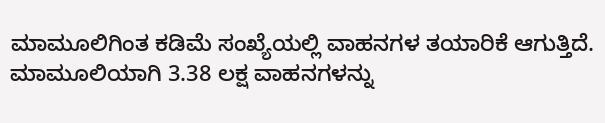ಮಾಮೂಲಿಗಿಂತ ಕಡಿಮೆ ಸಂಖ್ಯೆಯಲ್ಲಿ ವಾಹನಗಳ ತಯಾರಿಕೆ ಆಗುತ್ತಿದೆ. ಮಾಮೂಲಿಯಾಗಿ 3.38 ಲಕ್ಷ ವಾಹನಗಳನ್ನು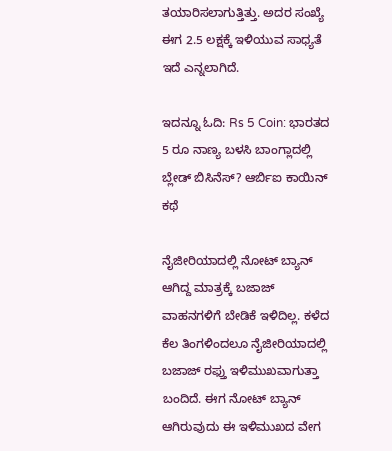ತಯಾರಿಸಲಾಗುತ್ತಿತ್ತು. ಅದರ ಸಂಖ್ಯೆ ಈಗ 2.5 ಲಕ್ಷಕ್ಕೆ ಇಳಿಯುವ ಸಾಧ್ಯತೆ ಇದೆ ಎನ್ನಲಾಗಿದೆ.

ಇದನ್ನೂ ಓದಿ: Rs 5 Coin: ಭಾರತದ 5 ರೂ ನಾಣ್ಯ ಬಳಸಿ ಬಾಂಗ್ಲಾದಲ್ಲಿ ಬ್ಲೇಡ್ ಬಿಸಿನೆಸ್? ಆರ್ಬಿಐ ಕಾಯಿನ್ ಕಥೆ

ನೈಜೀರಿಯಾದಲ್ಲಿ ನೋಟ್ ಬ್ಯಾನ್ ಆಗಿದ್ದ ಮಾತ್ರಕ್ಕೆ ಬಜಾಜ್ ವಾಹನಗಳಿಗೆ ಬೇಡಿಕೆ ಇಳಿದಿಲ್ಲ. ಕಳೆದ ಕೆಲ ತಿಂಗಳಿಂದಲೂ ನೈಜೀರಿಯಾದಲ್ಲಿ ಬಜಾಜ್ ರಫ್ತು ಇಳಿಮುಖವಾಗುತ್ತಾ ಬಂದಿದೆ. ಈಗ ನೋಟ್ ಬ್ಯಾನ್ ಆಗಿರುವುದು ಈ ಇಳಿಮುಖದ ವೇಗ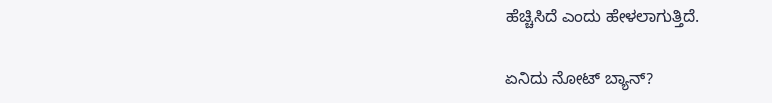ಹೆಚ್ಚಿಸಿದೆ ಎಂದು ಹೇಳಲಾಗುತ್ತಿದೆ.

ಏನಿದು ನೋಟ್ ಬ್ಯಾನ್?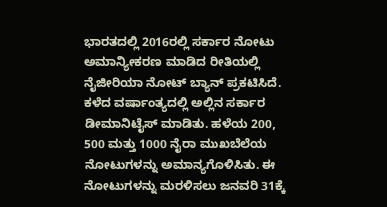ಭಾರತದಲ್ಲಿ 2016ರಲ್ಲಿ ಸರ್ಕಾರ ನೋಟು ಅಮಾನ್ಯೀಕರಣ ಮಾಡಿದ ರೀತಿಯಲ್ಲಿ ನೈಜೀರಿಯಾ ನೋಟ್ ಬ್ಯಾನ್ ಪ್ರಕಟಿಸಿದೆ. ಕಳೆದ ವರ್ಷಾಂತ್ಯದಲ್ಲಿ ಅಲ್ಲಿನ ಸರ್ಕಾರ ಡೀಮಾನಿಟೈಸ್ ಮಾಡಿತು. ಹಳೆಯ 200, 500 ಮತ್ತು 1000 ನೈರಾ ಮುಖಬೆಲೆಯ ನೋಟುಗಳನ್ನು ಅಮಾನ್ಯಗೊಳಿಸಿತು. ಈ ನೋಟುಗಳನ್ನು ಮರಳಿಸಲು ಜನವರಿ 31ಕ್ಕೆ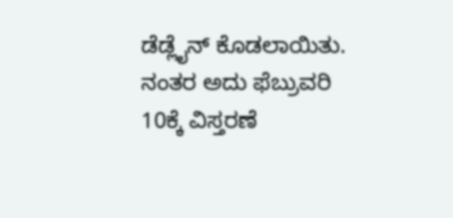ಡೆಡ್ಲೈನ್ ಕೊಡಲಾಯಿತು. ನಂತರ ಅದು ಫೆಬ್ರುವರಿ 10ಕ್ಕೆ ವಿಸ್ತರಣೆ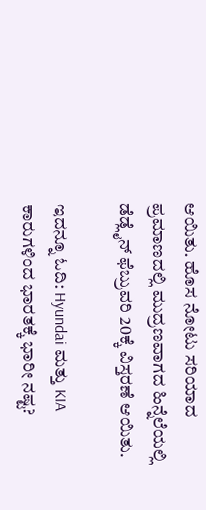ಆಯಿತು. ಹೊಸ ನೋಟು ಸರಿಯಾದ ಪ್ರಮಾಣದಲ್ಲಿ ಮುದ್ರಣವಾಗದ ಹಿನ್ನೆಲೆಯಲ್ಲಿ ಡೆಡ್ಲೈನ್ ಫೆಬ್ರುವರಿ 20ಕ್ಕೆ ವಿಸ್ತರಣೆ ಆಯಿತು.

ಇದನ್ನೂ ಓದಿ: Hyundai ಮತ್ತು KIA ಕಾರುಗಳಿಂದ ಭಾರತಕ್ಕೆ ಭಾರೀ ನಷ್ಟ?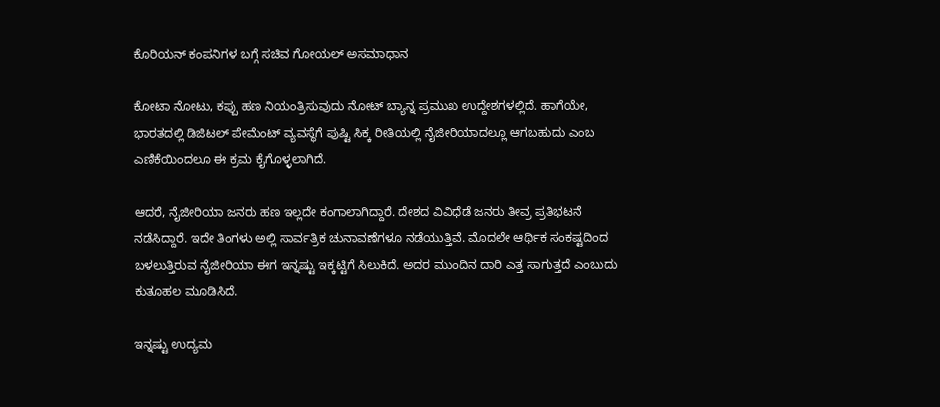ಕೊರಿಯನ್ ಕಂಪನಿಗಳ ಬಗ್ಗೆ ಸಚಿವ ಗೋಯಲ್ ಅಸಮಾಧಾನ

ಕೋಟಾ ನೋಟು, ಕಪ್ಪು ಹಣ ನಿಯಂತ್ರಿಸುವುದು ನೋಟ್ ಬ್ಯಾನ್ನ ಪ್ರಮುಖ ಉದ್ದೇಶಗಳಲ್ಲಿದೆ. ಹಾಗೆಯೇ, ಭಾರತದಲ್ಲಿ ಡಿಜಿಟಲ್ ಪೇಮೆಂಟ್ ವ್ಯವಸ್ಥೆಗೆ ಪುಷ್ಟಿ ಸಿಕ್ಕ ರೀತಿಯಲ್ಲಿ ನೈಜೀರಿಯಾದಲ್ಲೂ ಆಗಬಹುದು ಎಂಬ ಎಣಿಕೆಯಿಂದಲೂ ಈ ಕ್ರಮ ಕೈಗೊಳ್ಳಲಾಗಿದೆ.

ಆದರೆ, ನೈಜೀರಿಯಾ ಜನರು ಹಣ ಇಲ್ಲದೇ ಕಂಗಾಲಾಗಿದ್ದಾರೆ. ದೇಶದ ವಿವಿಧೆಡೆ ಜನರು ತೀವ್ರ ಪ್ರತಿಭಟನೆ ನಡೆಸಿದ್ದಾರೆ. ಇದೇ ತಿಂಗಳು ಅಲ್ಲಿ ಸಾರ್ವತ್ರಿಕ ಚುನಾವಣೆಗಳೂ ನಡೆಯುತ್ತಿವೆ. ಮೊದಲೇ ಆರ್ಥಿಕ ಸಂಕಷ್ಟದಿಂದ ಬಳಲುತ್ತಿರುವ ನೈಜೀರಿಯಾ ಈಗ ಇನ್ನಷ್ಟು ಇಕ್ಕಟ್ಟಿಗೆ ಸಿಲುಕಿದೆ. ಅದರ ಮುಂದಿನ ದಾರಿ ಎತ್ತ ಸಾಗುತ್ತದೆ ಎಂಬುದು ಕುತೂಹಲ ಮೂಡಿಸಿದೆ.

ಇನ್ನಷ್ಟು ಉದ್ಯಮ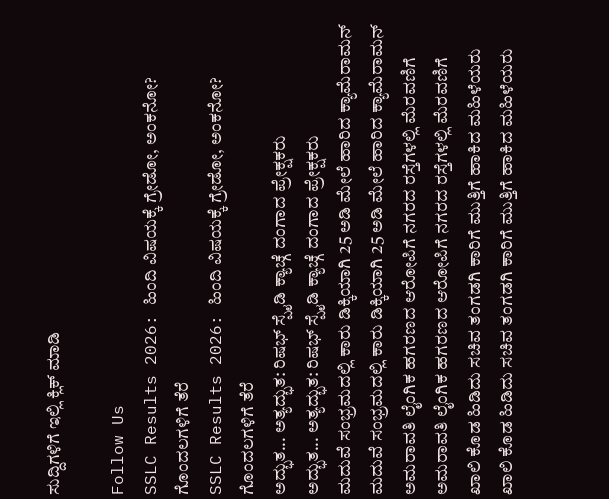ಸುದ್ದಿಗಳಿಗೆ ಇಲ್ಲಿ ಕ್ಲಿಕ್ ಮಾಡಿ

Follow Us
SSLC Results 2026: ಹಿಂದಿ ವಿಷಯಕ್ಕೆ ಗ್ರೇಡೋ, ಅಂಕನೋ? ಗೊಂದಲಗಳಿಗೆ ತೆರೆ
SSLC Results 2026: ಹಿಂದಿ ವಿಷಯಕ್ಕೆ ಗ್ರೇಡೋ, ಅಂಕನೋ? ಗೊಂದಲಗಳಿಗೆ ತೆರೆ
ಅದ್ಭುತ... ಅತ್ಯದ್ಭುತ: ರಿಷಭ್ ಸ್ಪೈಡಿ ಕ್ಯಾಚ್ಗೆ ದಂಗಾದ ಪ್ರೇಕ್ಷಕರು
ಅದ್ಭುತ... ಅತ್ಯದ್ಭುತ: ರಿಷಭ್ ಸ್ಪೈಡಿ ಕ್ಯಾಚ್ಗೆ ದಂಗಾದ ಪ್ರೇಕ್ಷಕರು
ಮದುವೆ ಸಂಭ್ರಮದಲ್ಲಿ ಕಾರು ಡಿಕ್ಕಿಯಾಗಿ 25 ಅಡಿ ಮೇಲೆ ಹಾರಿದ ಕ್ಯಾಮೆರಾಮನ್
ಮದುವೆ ಸಂಭ್ರಮದಲ್ಲಿ ಕಾರು ಡಿಕ್ಕಿಯಾಗಿ 25 ಅಡಿ ಮೇಲೆ ಹಾರಿದ ಕ್ಯಾಮೆರಾಮನ್
ಅಮರಾವತಿ ಲೈಂಗಿಕ ಹಗರಣದ ಆರೋಪಿಗೆ ನಗರದ ರಸ್ತೆಗಳಲ್ಲಿ ಮೆರವಣಿಗೆ
ಅಮರಾವತಿ ಲೈಂಗಿಕ ಹಗರಣದ ಆರೋಪಿಗೆ ನಗರದ ರಸ್ತೆಗಳಲ್ಲಿ ಮೆರವಣಿಗೆ
ಖಾಲಿ ಕೊಡ ಹಿಡಿದು ಸಚಿವ ತಂಗಡಗಿ ಕಾರಿಗೆ ಮುತ್ತಿಗೆ ಹಾಕಿದ ಮಹಿಳೆಯರು
ಖಾಲಿ ಕೊಡ ಹಿಡಿದು ಸಚಿವ ತಂಗಡಗಿ ಕಾರಿಗೆ ಮುತ್ತಿಗೆ ಹಾಕಿದ ಮಹಿಳೆಯರು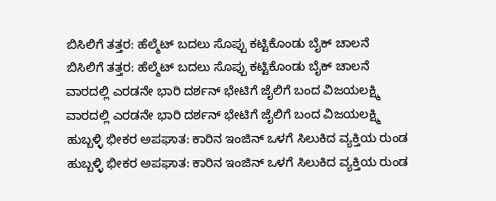ಬಿಸಿಲಿಗೆ ತತ್ತರ: ಹೆಲ್ಮೆಟ್ ಬದಲು ಸೊಪ್ಪು ಕಟ್ಟಿಕೊಂಡು ಬೈಕ್ ಚಾಲನೆ
ಬಿಸಿಲಿಗೆ ತತ್ತರ: ಹೆಲ್ಮೆಟ್ ಬದಲು ಸೊಪ್ಪು ಕಟ್ಟಿಕೊಂಡು ಬೈಕ್ ಚಾಲನೆ
ವಾರದಲ್ಲಿ ಎರಡನೇ ಭಾರಿ ದರ್ಶನ್ ಭೇಟಿಗೆ ಜೈಲಿಗೆ ಬಂದ ವಿಜಯಲಕ್ಷ್ಮಿ
ವಾರದಲ್ಲಿ ಎರಡನೇ ಭಾರಿ ದರ್ಶನ್ ಭೇಟಿಗೆ ಜೈಲಿಗೆ ಬಂದ ವಿಜಯಲಕ್ಷ್ಮಿ
ಹುಬ್ಬಳ್ಳಿ ಭೀಕರ ಅಪಘಾತ: ಕಾರಿನ ಇಂಜಿನ್ ಒಳಗೆ ಸಿಲುಕಿದ ವ್ಯಕ್ತಿಯ ರುಂಡ
ಹುಬ್ಬಳ್ಳಿ ಭೀಕರ ಅಪಘಾತ: ಕಾರಿನ ಇಂಜಿನ್ ಒಳಗೆ ಸಿಲುಕಿದ ವ್ಯಕ್ತಿಯ ರುಂಡ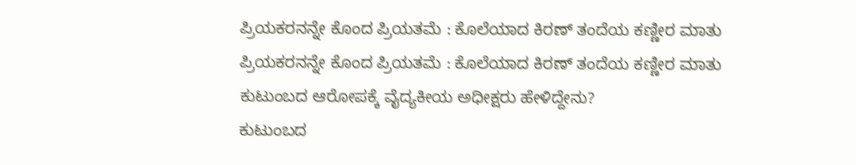ಪ್ರಿಯಕರನನ್ನೇ ಕೊಂದ ಪ್ರಿಯತಮೆ : ಕೊಲೆಯಾದ ಕಿರಣ್ ತಂದೆಯ ಕಣ್ಣೀರ ಮಾತು
ಪ್ರಿಯಕರನನ್ನೇ ಕೊಂದ ಪ್ರಿಯತಮೆ : ಕೊಲೆಯಾದ ಕಿರಣ್ ತಂದೆಯ ಕಣ್ಣೀರ ಮಾತು
ಕುಟುಂಬದ ಆರೋಪಕ್ಕೆ ವೈದ್ಯಕೀಯ ಅಧೀಕ್ಷರು ಹೇಳಿದ್ದೇನು?
ಕುಟುಂಬದ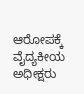ಆರೋಪಕ್ಕೆ ವೈದ್ಯಕೀಯ ಅಧೀಕ್ಷರು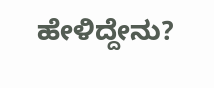ಹೇಳಿದ್ದೇನು?